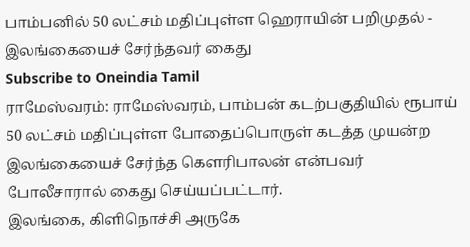பாம்பனில் 50 லட்சம் மதிப்புள்ள ஹெராயின் பறிமுதல் - இலங்கையைச் சேர்ந்தவர் கைது
Subscribe to Oneindia Tamil
ராமேஸ்வரம்: ராமேஸ்வரம், பாம்பன் கடற்பகுதியில் ரூபாய் 50 லட்சம் மதிப்புள்ள போதைப்பொருள் கடத்த முயன்ற இலங்கையைச் சேர்ந்த கெளரிபாலன் என்பவர் போலீசாரால் கைது செய்யப்பட்டார்.
இலங்கை, கிளிநொச்சி அருகே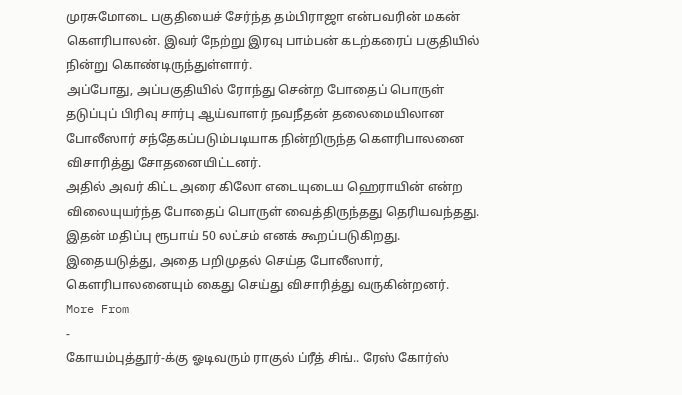முரசுமோடை பகுதியைச் சேர்ந்த தம்பிராஜா என்பவரின் மகன் கௌரிபாலன். இவர் நேற்று இரவு பாம்பன் கடற்கரைப் பகுதியில் நின்று கொண்டிருந்துள்ளார்.
அப்போது, அப்பகுதியில் ரோந்து சென்ற போதைப் பொருள் தடுப்புப் பிரிவு சார்பு ஆய்வாளர் நவநீதன் தலைமையிலான போலீஸார் சந்தேகப்படும்படியாக நின்றிருந்த கௌரிபாலனை விசாரித்து சோதனையிட்டனர்.
அதில் அவர் கிட்ட அரை கிலோ எடையுடைய ஹெராயின் என்ற விலையுயர்ந்த போதைப் பொருள் வைத்திருந்தது தெரியவந்தது. இதன் மதிப்பு ரூபாய் 50 லட்சம் எனக் கூறப்படுகிறது. இதையடுத்து, அதை பறிமுதல் செய்த போலீஸார், கௌரிபாலனையும் கைது செய்து விசாரித்து வருகின்றனர்.
More From
-
கோயம்புத்தூர்-க்கு ஓடிவரும் ராகுல் ப்ரீத் சிங்.. ரேஸ் கோர்ஸ்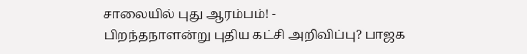சாலையில் புது ஆரம்பம்! -
பிறந்தநாளன்று புதிய கட்சி அறிவிப்பு? பாஜக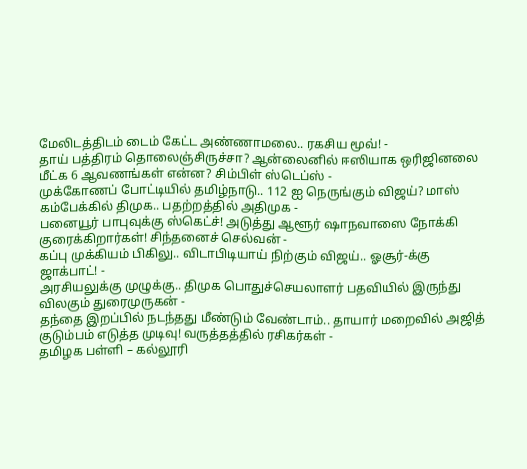மேலிடத்திடம் டைம் கேட்ட அண்ணாமலை.. ரகசிய மூவ்! -
தாய் பத்திரம் தொலைஞ்சிருச்சா? ஆன்லைனில் ஈஸியாக ஒரிஜினலை மீட்க 6 ஆவணங்கள் என்ன? சிம்பிள் ஸ்டெப்ஸ் -
முக்கோணப் போட்டியில் தமிழ்நாடு.. 112 ஐ நெருங்கும் விஜய்? மாஸ் கம்பேக்கில் திமுக.. பதற்றத்தில் அதிமுக -
பனையூர் பாபுவுக்கு ஸ்கெட்ச்! அடுத்து ஆளூர் ஷாநவாஸை நோக்கி குரைக்கிறார்கள்! சிந்தனைச் செல்வன் -
கப்பு முக்கியம் பிகிலு.. விடாபிடியாய் நிற்கும் விஜய்.. ஓசூர்-க்கு ஜாக்பாட்! -
அரசியலுக்கு முழுக்கு.. திமுக பொதுச்செயலாளர் பதவியில் இருந்து விலகும் துரைமுருகன் -
தந்தை இறப்பில் நடந்தது மீண்டும் வேண்டாம்.. தாயார் மறைவில் அஜித் குடும்பம் எடுத்த முடிவு! வருத்தத்தில் ரசிகர்கள் -
தமிழக பள்ளி – கல்லூரி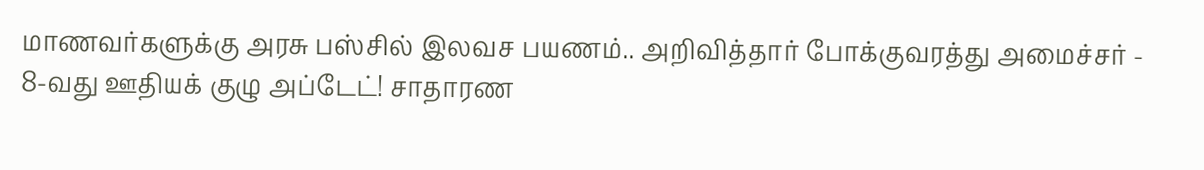மாணவர்களுக்கு அரசு பஸ்சில் இலவச பயணம்.. அறிவித்தார் போக்குவரத்து அமைச்சர் -
8-வது ஊதியக் குழு அப்டேட்! சாதாரண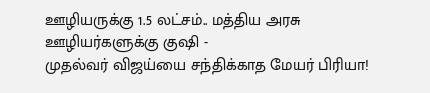ஊழியருக்கு 1.5 லட்சம்.. மத்திய அரசு ஊழியர்களுக்கு குஷி -
முதல்வர் விஜய்யை சந்திக்காத மேயர் பிரியா!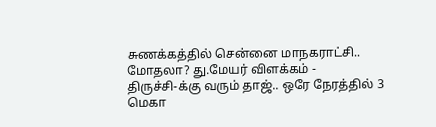சுணக்கத்தில் சென்னை மாநகராட்சி.. மோதலா? து.மேயர் விளக்கம் -
திருச்சி-க்கு வரும் தாஜ்.. ஒரே நேரத்தில் 3 மெகா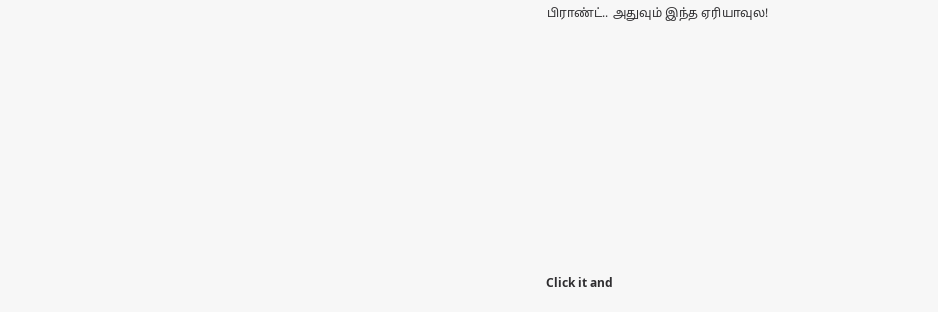பிராண்ட்.. அதுவும் இந்த ஏரியாவுல!












Click it and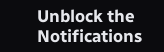Unblock the Notifications